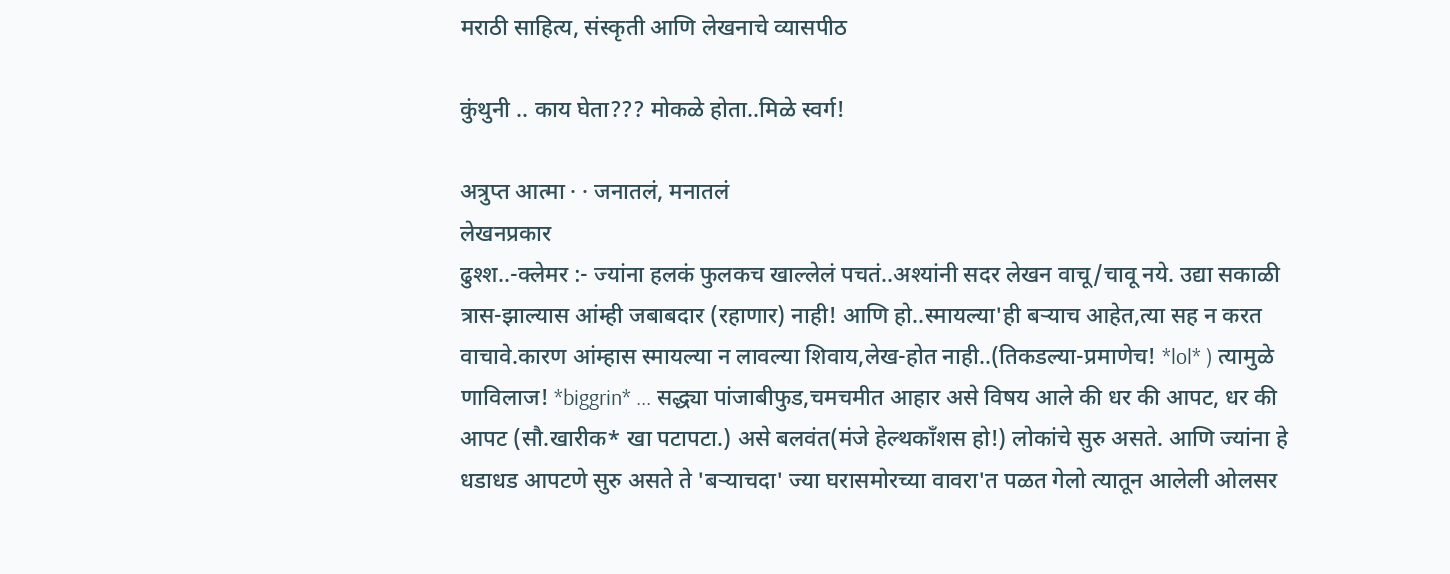मराठी साहित्य, संस्कृती आणि लेखनाचे व्यासपीठ

कुंथुनी .. काय घेता??? मोकळे होता..मिळे स्वर्ग!

अत्रुप्त आत्मा · · जनातलं, मनातलं
लेखनप्रकार
ढुश्श..-क्लेमर :- ज्यांना हलकं फुलकच खाल्लेलं पचतं..अश्यांनी सदर लेखन वाचू/चावू नये. उद्या सकाळी त्रास-झाल्यास आंम्ही जबाबदार (रहाणार) नाही! आणि हो..स्मायल्या'ही बर्‍याच आहेत,त्या सह न करत वाचावे.कारण आंम्हास स्मायल्या न लावल्या शिवाय,लेख-होत नाही..(तिकडल्या-प्रमाणेच! *lol* ) त्यामुळे णाविलाज! *biggrin* ... सद्ध्या पांजाबीफुड,चमचमीत आहार असे विषय आले की धर की आपट, धर की आपट (सौ.खारीक* खा पटापटा.) असे बलवंत(मंजे हेल्थकाँशस हो!) लोकांचे सुरु असते. आणि ज्यांना हे धडाधड आपटणे सुरु असते ते 'बर्‍याचदा' ज्या घरासमोरच्या वावरा'त पळत गेलो त्यातून आलेली ओलसर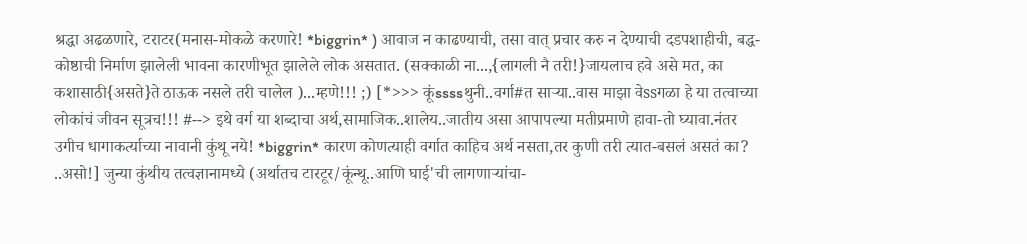श्रद्धा अढळणारे, टराटर(मनास-मोकळे करणारे! *biggrin* ) आवाज न काढण्याची, तसा वात् प्रचार करु न देण्याची दडपशाहीची, बद्ध-कोष्ठाची निर्माण झालेली भावना कारणीभूत झालेले लोक असतात. (सक्काळी ना...,{लागली नै तरी!}जायलाच हवे असे मत, का कशासाठी{असते}ते ठाऊक नसले तरी चालेल )...म्हणे!!! ;) [*>>> कूंssssथुनी..वर्गा#त सार्‍या..वास माझा वेssगळा हे या तत्वाच्या लोकांचं जीवन सूत्रच!!! #--> इथे वर्ग या शब्दाचा अर्थ,सामाजिक..शालेय..जातीय असा आपापल्या मतीप्रमाणे हावा-तो घ्यावा.नंतर उगीच धागाकर्त्याच्या नावानी कुंथू नये! *biggrin* कारण कोणत्याही वर्गात काहिच अर्थ नसता,तर कुणी तरी त्यात-बसलं असतं का? ..असो!] जुन्या कुंथीय तत्वज्ञानामध्ये (अर्थातच टारटूर/कूंन्थू..आणि घाई'ची लागणार्‍यांचा-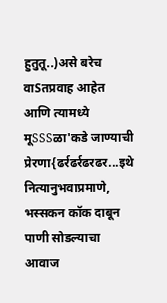हुतुतू..)असे बरेच वाSतप्रवाह आहेत आणि त्यामध्ये मूSSSळा'कडे जाण्याची प्रेरणा{ढर्रढर्रढरढर...इथे नित्यानुभवाप्रमाणे, भस्सकन कॉक दाबून पाणी सोडल्याचा आवाज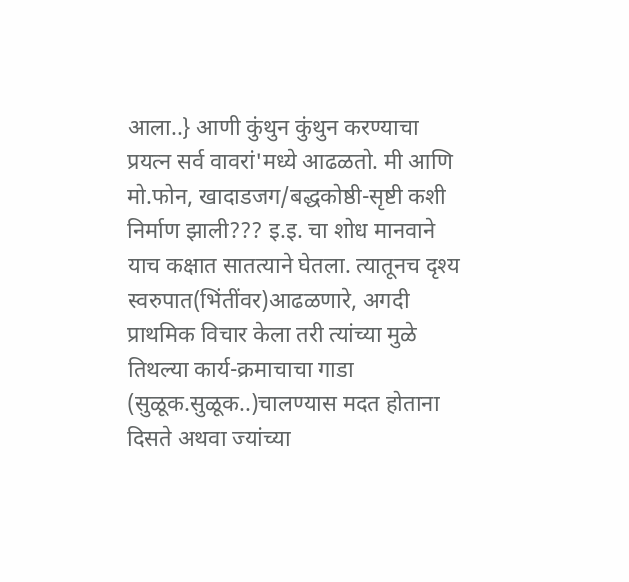आला..} आणी कुंथुन कुंथुन करण्याचा प्रयत्न सर्व वावरां'मध्ये आढळतो. मी आणि मो.फोन, खादाडजग/बद्धकोष्ठी-सृष्टी कशी निर्माण झाली??? इ.इ. चा शोध मानवाने याच कक्षात सातत्याने घेतला. त्यातूनच दृश्य स्वरुपात(भिंतींवर)आढळणारे, अगदी प्राथमिक विचार केला तरी त्यांच्या मुळे तिथल्या कार्य-क्रमाचाचा गाडा (सुळूक.सुळूक..)चालण्यास मदत होताना दिसते अथवा ज्यांच्या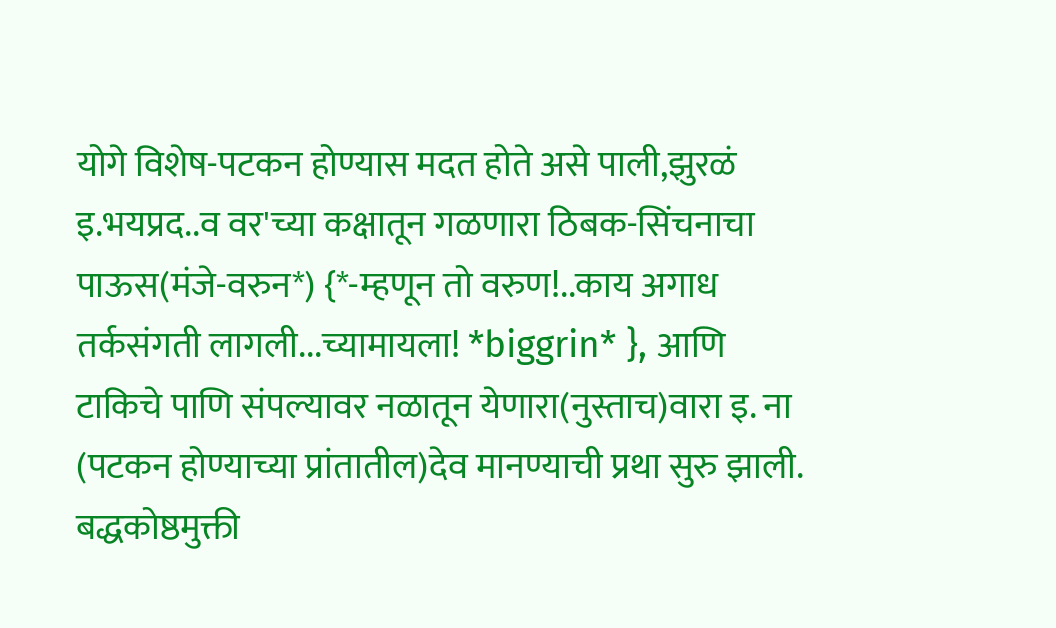योगे विशेष-पटकन होण्यास मदत होते असे पाली,झुरळं इ.भयप्रद..व वर'च्या कक्षातून गळणारा ठिबक-सिंचनाचा पाऊस(मंजे-वरुन*) {*-म्हणून तो वरुण!..काय अगाध तर्कसंगती लागली...च्यामायला! *biggrin* }, आणि टाकिचे पाणि संपल्यावर नळातून येणारा(नुस्ताच)वारा इ. ना (पटकन होण्याच्या प्रांतातील)देव मानण्याची प्रथा सुरु झाली. बद्धकोष्ठमुक्ती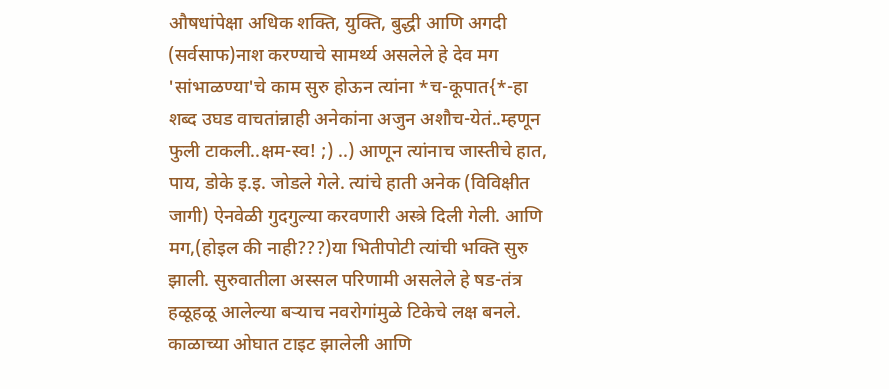औषधांपेक्षा अधिक शक्ति, युक्ति, बुद्धी आणि अगदी (सर्वसाफ)नाश करण्याचे सामर्थ्य असलेले हे देव मग 'सांभाळण्या'चे काम सुरु होऊन त्यांना *च-कूपात{*-हा शब्द उघड वाचतांन्नाही अनेकांना अजुन अशौच-येतं..म्हणून फुली टाकली..क्षम-स्व! ;) ..) आणून त्यांनाच जास्तीचे हात, पाय, डोके इ.इ. जोडले गेले. त्यांचे हाती अनेक (विविक्षीत जागी) ऐनवेळी गुदगुल्या करवणारी अस्त्रे दिली गेली. आणि मग,(होइल की नाही???)या भितीपोटी त्यांची भक्ति सुरु झाली. सुरुवातीला अस्सल परिणामी असलेले हे षड-तंत्र हळूहळू आलेल्या बर्‍याच नवरोगांमुळे टिकेचे लक्ष बनले. काळाच्या ओघात टाइट झालेली आणि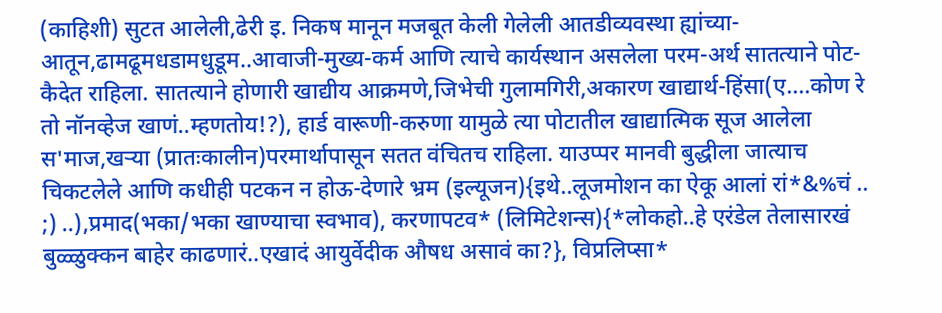(काहिशी) सुटत आलेली,ढेरी इ. निकष मानून मजबूत केली गेलेली आतडीव्यवस्था ह्यांच्या-आतून,ढामढूमधडामधुडूम..आवाजी-मुख्य-कर्म आणि त्याचे कार्यस्थान असलेला परम-अर्थ सातत्याने पोट-कैदेत राहिला. सातत्याने होणारी खाद्यीय आक्रमणे,जिभेची गुलामगिरी,अकारण खाद्यार्थ-हिंसा(ए....कोण रे तो नॉनव्हेज खाणं..म्हणतोय!?), हार्ड वारूणी-करुणा यामुळे त्या पोटातील खाद्यात्मिक सूज आलेला स'माज,खर्‍या (प्रातःकालीन)परमार्थापासून सतत वंचितच राहिला. याउप्पर मानवी बुद्धीला जात्याच चिकटलेले आणि कधीही पटकन न होऊ-देणारे भ्रम (इल्यूजन){इथे..लूजमोशन का ऐकू आलां रां*&%चं .. ;) ..),प्रमाद(भका/भका खाण्याचा स्वभाव), करणापटव* (लिमिटेशन्स){*लोकहो..हे एरंडेल तेलासारखं बुळ्ळुक्कन बाहेर काढणारं..एखादं आयुर्वेदीक औषध असावं का?}, विप्रलिप्सा*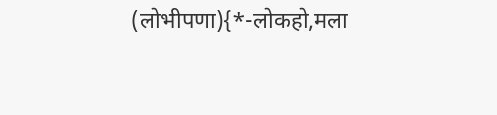(लोभीपणा){*-लोकहो,मला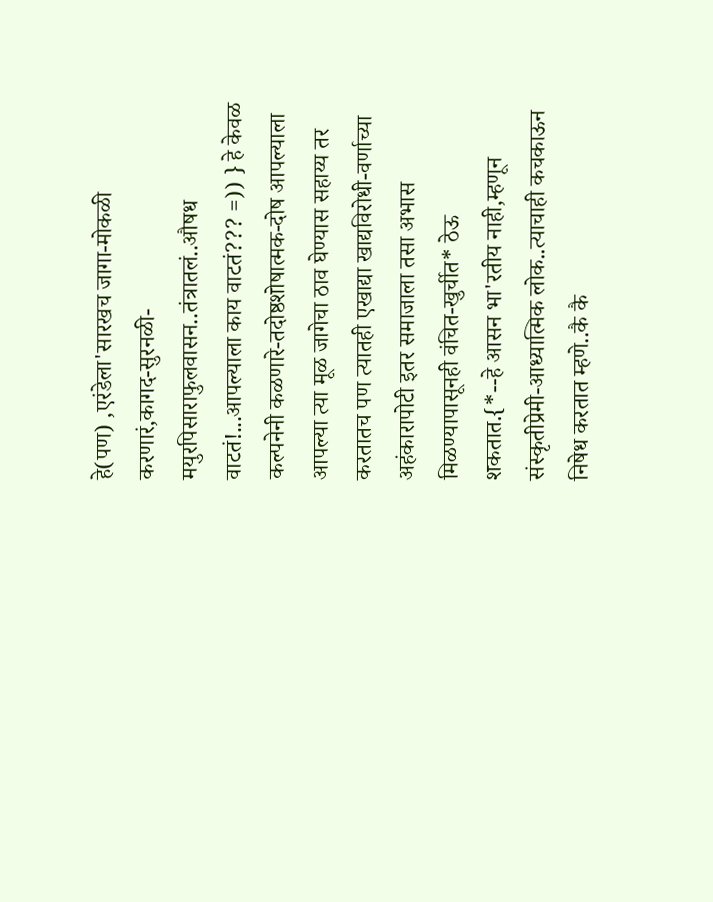हे(पण) ,एरंडेला'सारखच जागा-मोकळी करणारं,कागद-सुरनळी-मयुरपिसाराफुलवासन..तंत्रातलं..औषध वाटतं!...आपल्याला काय वाटतं??? =)) } हे केवळ कल्पनेनी कळणारे-तदोष्ठशोषात्मक-दोष आपल्याला आपल्या त्या मूळ जागेचा ठाव घेण्यास सहाय्य तर करतातच पण त्यातही एखाद्या खाद्यविरोधी-वर्णाच्या अहंकारापोटी इतर समाजाला तसा अभास मिळण्यापासूनही वंचित-खुर्चीत* ठेऊ शकतात.{*--हे आसन भा'रतीय नाही,म्हणून संस्कृतीप्रेमी-आध्यात्मिक लोक..त्याचाही कचकाऊन निषेध करतात म्हणे..कै कै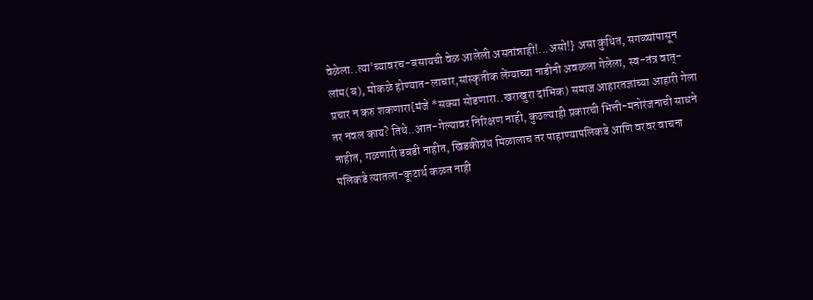वेळेला..त्या'च्यावरच-बसायची वेळ आलेली असतांन्नाही!...असो!} असा कुंथित, सगळ्यांपासून लांम(ब), मोकळे होण्यात-लाचार,सांस्कृतीक लेंग्याच्या नाडीनी अवळला गेलेला, स्व-तंत्र वात्-प्रचार न करु शकणारा{मंजे *सक्या सोडणारा..खराखुरा दांभिक) समाज आहारतज्ञांच्या आहारी गेला तर नवल काय? तिथे..आत-गेल्यावर निरिक्षण नाही, कुठल्याही प्रकारची भित्ती-मनोरंजनाची साधने नाहीत, गळणारी डबडी नाहीत, खिडकीग्रंथ मिळालाच तर पाहाण्यापलिकडे आणि वरवर वाचना पलिकडे त्यातला-कूटार्थ कळत नाही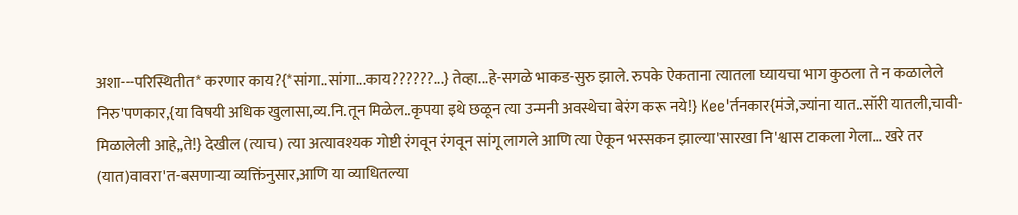अशा---परिस्थितीत* करणार काय?{*सांगा..सांगा...काय??????...} तेव्हा...हे-सगळे भाकड-सुरु झाले. रुपके ऐकताना त्यातला घ्यायचा भाग कुठला ते न कळालेले निरु'पणकार,{या विषयी अधिक खुलासा,व्य.नि.तून मिळेल..कृपया इथे छळून त्या उन्मनी अवस्थेचा बेरंग करू नये!} Kee'र्तनकार{मंजे,ज्यांना यात..सॉरी यातली,चावी-मिळालेली आहे,,ते!} देखील (त्याच) त्या अत्यावश्यक गोष्टी रंगवून रंगवून सांगू लागले आणि त्या ऐकून भस्सकन झाल्या'सारखा नि'श्वास टाकला गेला... खरे तर (यात)वावरा'त-बसणार्‍या व्यक्तिंनुसार,आणि या व्याधितल्या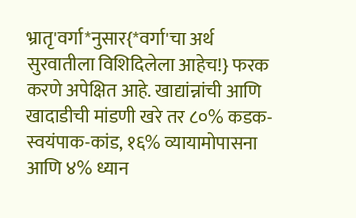भ्रातृ'वर्गा*नुसार{*वर्गा'चा अर्थ सुरवातीला विशिदिलेला आहेच!} फरक करणे अपेक्षित आहे. खाद्यांन्नांची आणि खादाडीची मांडणी खरे तर ८०% कडक-स्वयंपाक-कांड, १६% व्यायामोपासना आणि ४% ध्यान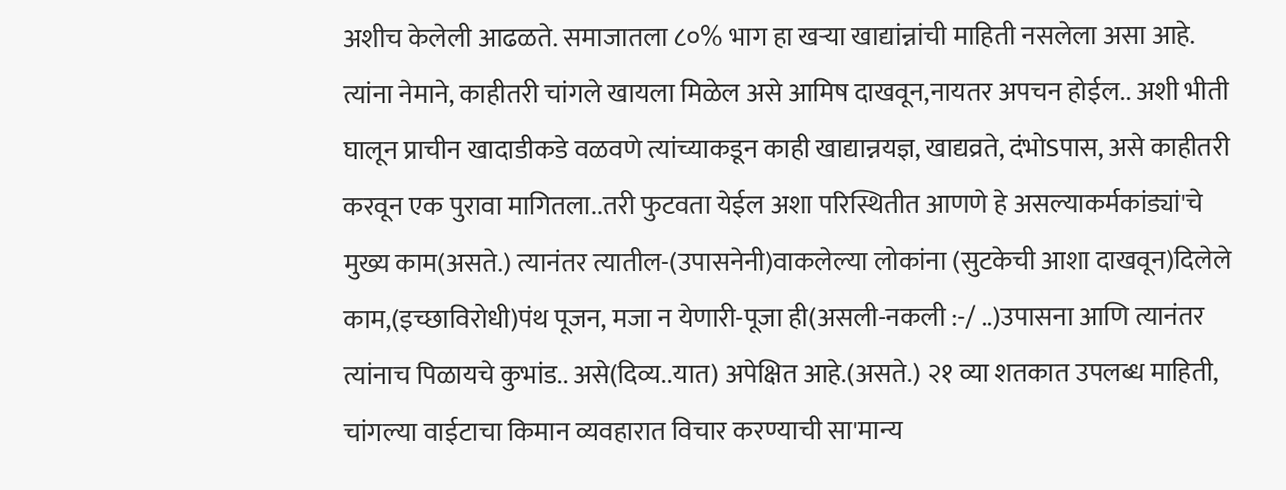अशीच केलेली आढळते. समाजातला ८०% भाग हा खर्‍या खाद्यांन्नांची माहिती नसलेला असा आहे. त्यांना नेमाने, काहीतरी चांगले खायला मिळेल असे आमिष दाखवून,नायतर अपचन होईल.. अशी भीती घालून प्राचीन खादाडीकडे वळवणे त्यांच्याकडून काही खाद्यान्नयज्ञ, खाद्यव्रते, दंभोSपास, असे काहीतरी करवून एक पुरावा मागितला..तरी फुटवता येईल अशा परिस्थितीत आणणे हे असल्याकर्मकांड्यां'चे मुख्य काम(असते.) त्यानंतर त्यातील-(उपासनेनी)वाकलेल्या लोकांना (सुटकेची आशा दाखवून)दिलेले काम,(इच्छाविरोधी)पंथ पूजन, मजा न येणारी-पूजा ही(असली-नकली :-/ ..)उपासना आणि त्यानंतर त्यांनाच पिळायचे कुभांड.. असे(दिव्य..यात) अपेक्षित आहे.(असते.) २१ व्या शतकात उपलब्ध माहिती, चांगल्या वाईटाचा किमान व्यवहारात विचार करण्याची सा'मान्य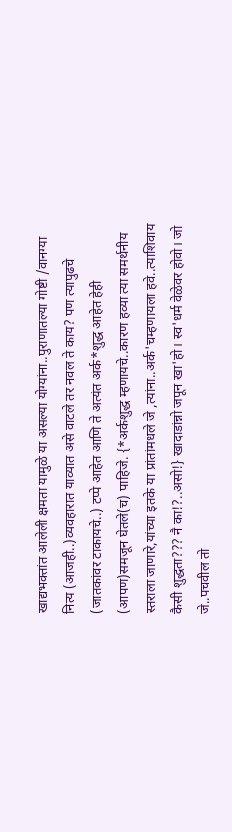खाद्यभक्तांत आलेली क्षमता यामुळे या असल्या योग्यांना..पुराणातल्या गोष्टी /वानग्या नित्य (आजही..)व्यवहारात याव्यात असे वाटले तर नवल ते काय? पण त्यापुढचे (जातकांवर टाकायचे..) टप्पे आहेत आणि ते अत्यंत अर्क*शुद्ध आहेत हेही (आपण)समजून घेतले(च) पाहिजे. {*अर्कशुद्ध म्हणायचे..कारण हव्या त्या समर्थनीय स्तराला जाणारे,यांच्या इतके या प्रांतांमधले जे ,त्यांना..अर्क'चम्हणायला हवे..त्याशिवाय कैसी शुद्धता??? नै का!?..असो!} खादाडांन्नो जपून खा'हो। स्व'धर्म वेळेवर होवो। जो जे..पचवील तो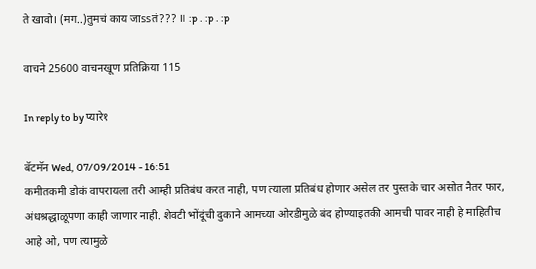ते खावो। (मग..)तुमचं काय जाssतं??? ॥ :p . :p . :p

वाचने 25600 वाचनखूण प्रतिक्रिया 115

In reply to by प्यारे१

बॅटमॅन Wed, 07/09/2014 - 16:51
कमीतकमी डोकं वापरायला तरी आम्ही प्रतिबंध करत नाही, पण त्याला प्रतिबंध होणार असेल तर पुस्तके चार असोत नैतर फार, अंधश्रद्धाळूपणा काही जाणार नाही. शेवटी भोंदूंची दुकाने आमच्या ओरडीमुळे बंद होण्याइतकी आमची पावर नाही हे माहितीच आहे ओ, पण त्यामुळे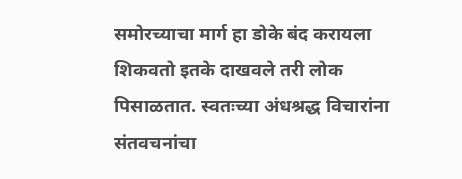समोरच्याचा मार्ग हा डोके बंद करायला शिकवतो इतके दाखवले तरी लोक पिसाळतात. स्वतःच्या अंधश्रद्ध विचारांना संतवचनांचा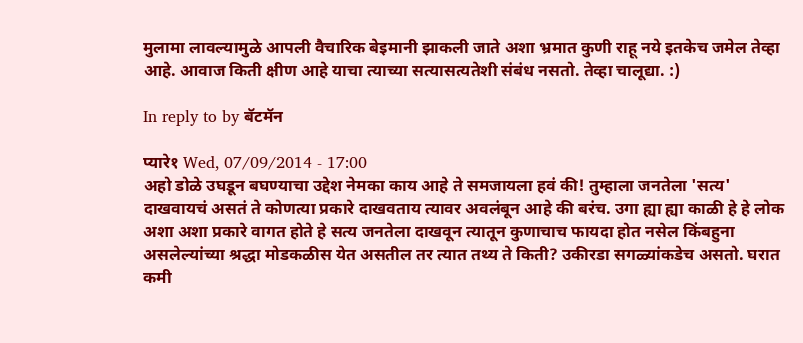मुलामा लावल्यामुळे आपली वैचारिक बेइमानी झाकली जाते अशा भ्रमात कुणी राहू नये इतकेच जमेल तेव्हा आहे. आवाज किती क्षीण आहे याचा त्याच्या सत्यासत्यतेशी संबंध नसतो. तेव्हा चालूद्या. :)

In reply to by बॅटमॅन

प्यारे१ Wed, 07/09/2014 - 17:00
अहो डोळे उघडून बघण्याचा उद्देश नेमका काय आहे ते समजायला हवं की! तुम्हाला जनतेला 'सत्य' दाखवायचं असतं ते कोणत्या प्रकारे दाखवताय त्यावर अवलंबून आहे की बरंच. उगा ह्या ह्या काळी हे हे लोक अशा अशा प्रकारे वागत होते हे सत्य जनतेला दाखवून त्यातून कुणाचाच फायदा होत नसेल किंबहुना असलेल्यांच्या श्रद्धा मोडकळीस येत असतील तर त्यात तथ्य ते किती? उकीरडा सगळ्यांकडेच असतो. घरात कमी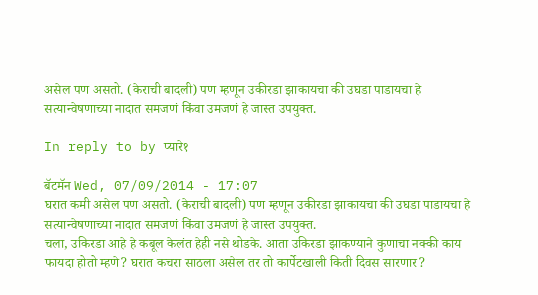असेल पण असतो. (केराची बादली) पण म्हणून उकीरडा झाकायचा की उघडा पाडायचा हे सत्यान्वेषणाच्या नादात समजणं किंवा उमजणं हे जास्त उपयुक्त.

In reply to by प्यारे१

बॅटमॅन Wed, 07/09/2014 - 17:07
घरात कमी असेल पण असतो. (केराची बादली) पण म्हणून उकीरडा झाकायचा की उघडा पाडायचा हे सत्यान्वेषणाच्या नादात समजणं किंवा उमजणं हे जास्त उपयुक्त.
चला, उकिरडा आहे हे कबूल केलंत हेही नसे थोडके. आता उकिरडा झाकण्याने कुणाचा नक्की काय फायदा होतो म्हणे? घरात कचरा साठला असेल तर तो कार्पेटखाली किती दिवस सारणार?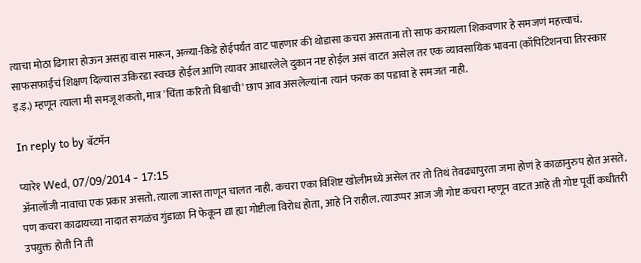त्याचा मोठा ढिगारा होऊन असह्य वास मारून, अळ्या-किडे होईपर्यंत वाट पाहणार की थोडासा कचरा असताना तो साफ करायला शिकवणार हे समजणं महत्त्वाचं. साफसफाईचं शिक्षण दिल्यास उकिरडा स्वच्छ होईल आणि त्यावर आधारलेले दुकान नष्ट होईल असं वाटत असेल तर एक व्यावसायिक भावना (काँपिटिशनचा तिरस्कार इ.इ.) म्हणून त्याला मी समजू शकतो, मात्र 'चिंता करितो विश्वाची' छाप आव असलेल्यांना त्यानं फरक का पडावा हे समजत नाही.

In reply to by बॅटमॅन

प्यारे१ Wed, 07/09/2014 - 17:15
अ‍ॅनालॉजी नावाचा एक प्रकार असतो. त्याला जास्त ताणून चालत नाही. कचरा एका विशिष्ट खोलीमध्ये असेल तर तो तिथं तेवढ्यापुरता जमा होणं हे काळानुरुप होत असते. पण कचरा काढायच्या नादात सगळंच गुंडाळा नि फेकून द्या ह्या गोष्टीला विरोध होता, आहे नि राहील. त्याउप्पर आज जी गोष्ट कचरा म्हणून वाटत आहे ती गोष्ट पूर्वी कधीतरी उपयुक्त होती नि ती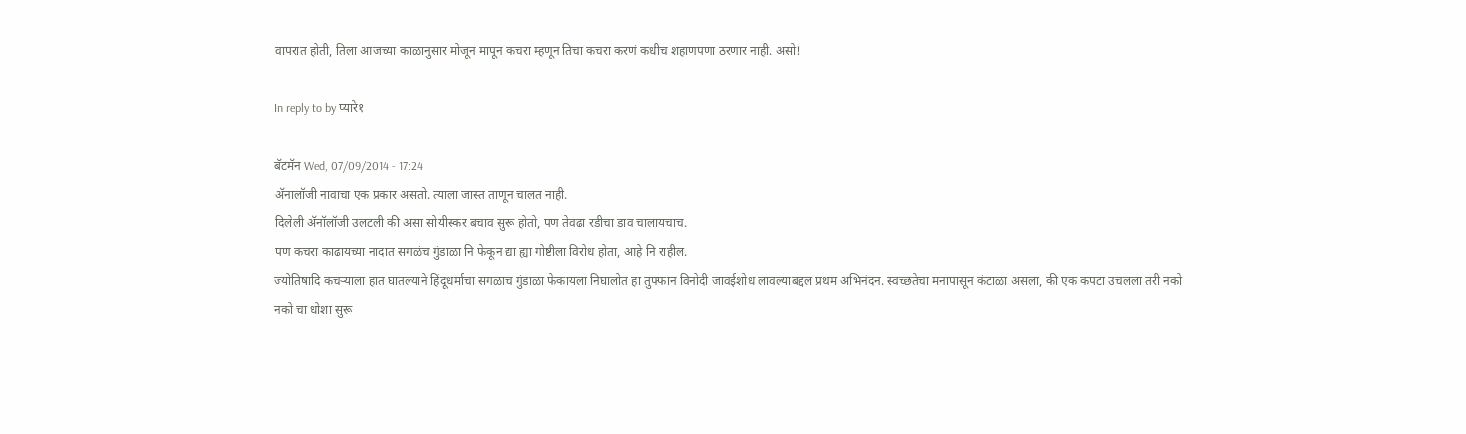वापरात होती, तिला आजच्या काळानुसार मोजून मापून कचरा म्हणून तिचा कचरा करणं कधीच शहाणपणा ठरणार नाही. असो!

In reply to by प्यारे१

बॅटमॅन Wed, 07/09/2014 - 17:24
अ‍ॅनालॉजी नावाचा एक प्रकार असतो. त्याला जास्त ताणून चालत नाही.
दिलेली अ‍ॅनॉलॉजी उलटली की असा सोयीस्कर बचाव सुरू होतो, पण तेवढा रडीचा डाव चालायचाच.
पण कचरा काढायच्या नादात सगळंच गुंडाळा नि फेकून द्या ह्या गोष्टीला विरोध होता, आहे नि राहील.
ज्योतिषादि कचर्‍याला हात घातल्याने हिंदूधर्माचा सगळाच गुंडाळा फेकायला निघालोत हा तुफ्फान विनोदी जावईशोध लावल्याबद्दल प्रथम अभिनंदन. स्वच्छतेचा मनापासून कंटाळा असला, की एक कपटा उचलला तरी नको नको चा धोशा सुरू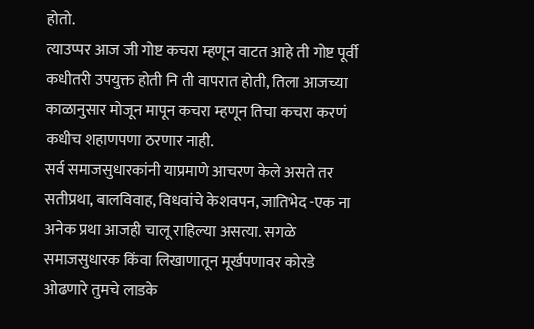होतो.
त्याउप्पर आज जी गोष्ट कचरा म्हणून वाटत आहे ती गोष्ट पूर्वी कधीतरी उपयुक्त होती नि ती वापरात होती, तिला आजच्या काळानुसार मोजून मापून कचरा म्हणून तिचा कचरा करणं कधीच शहाणपणा ठरणार नाही.
सर्व समाजसुधारकांनी याप्रमाणे आचरण केले असते तर सतीप्रथा, बालविवाह, विधवांचे केशवपन, जातिभेद -एक ना अनेक प्रथा आजही चालू राहिल्या असत्या. सगळे समाजसुधारक किंवा लिखाणातून मूर्खपणावर कोरडे ओढणारे तुमचे लाडके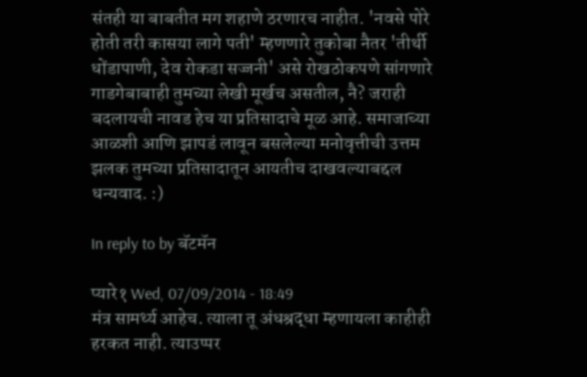संतही या बाबतीत मग शहाणे ठरणारच नाहीत. 'नवसे पोरे होती तरी कासया लागे पती' म्हणणारे तुकोबा नैतर 'तीर्थी धोंडापाणी, देव रोकडा सज्जनी' असे रोखठोकपणे सांगणारे गाडगेबाबाही तुमच्या लेखी मूर्खच असतील, नै? जराही बदलायची नावड हेच या प्रतिसादाचे मूळ आहे. समाजाच्या आळशी आणि झापडं लावून बसलेल्या मनोवृत्तीची उत्तम झलक तुमच्या प्रतिसादातून आयतीच दाखवल्याबद्दल धन्यवाद. :)

In reply to by बॅटमॅन

प्यारे१ Wed, 07/09/2014 - 18:49
मंत्र सामर्थ्य आहेच. त्याला तू अंधश्रद्धा म्हणायला काहीही हरकत नाही. त्याउप्पर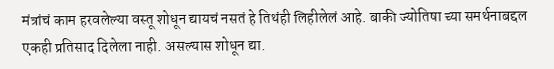मंत्रांचं काम हरवलेल्या वस्तू शोधून द्यायचं नसतं हे तिथंही लिहीलेलं आहे. बाकी ज्योतिषा च्या समर्थनाबद्दल एकही प्रतिसाद दिलेला नाही. असल्यास शोधून द्या.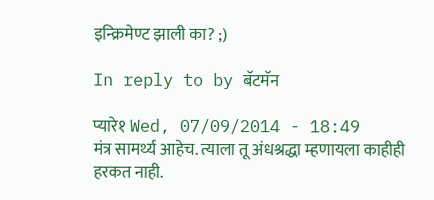इन्क्रिमेण्ट झाली का? ;)

In reply to by बॅटमॅन

प्यारे१ Wed, 07/09/2014 - 18:49
मंत्र सामर्थ्य आहेच. त्याला तू अंधश्रद्धा म्हणायला काहीही हरकत नाही.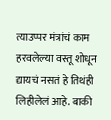त्याउप्पर मंत्रांचं काम हरवलेल्या वस्तू शोधून द्यायचं नसतं हे तिथंही लिहीलेलं आहे. बाकी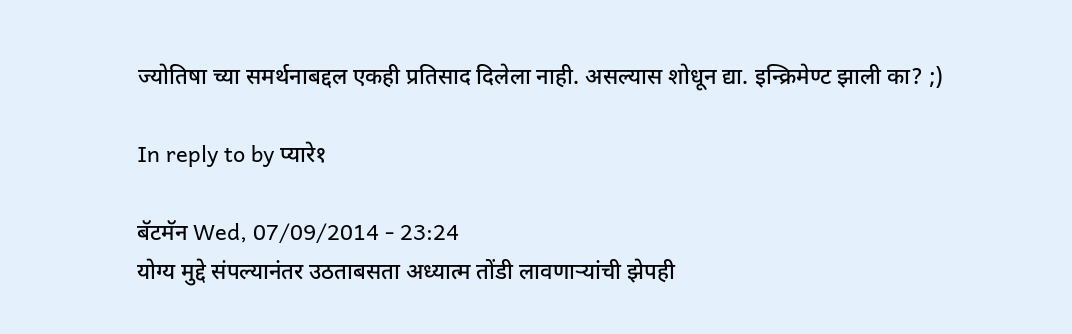ज्योतिषा च्या समर्थनाबद्दल एकही प्रतिसाद दिलेला नाही. असल्यास शोधून द्या. इन्क्रिमेण्ट झाली का? ;)

In reply to by प्यारे१

बॅटमॅन Wed, 07/09/2014 - 23:24
योग्य मुद्दे संपल्यानंतर उठताबसता अध्यात्म तोंडी लावणार्‍यांची झेपही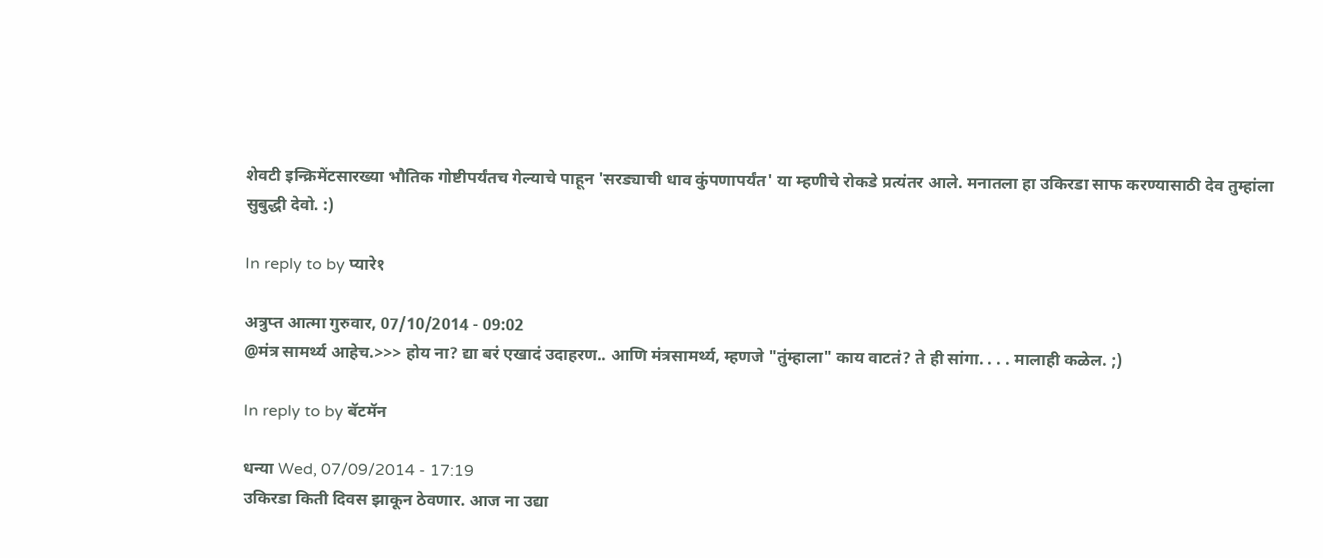शेवटी इन्क्रिमेंटसारख्या भौतिक गोष्टीपर्यंतच गेल्याचे पाहून 'सरड्याची धाव कुंपणापर्यंत' या म्हणीचे रोकडे प्रत्यंतर आले. मनातला हा उकिरडा साफ करण्यासाठी देव तुम्हांला सुबुद्धी देवो. :)

In reply to by प्यारे१

अत्रुप्त आत्मा गुरुवार, 07/10/2014 - 09:02
@मंत्र सामर्थ्य आहेच.>>> होय ना? द्या बरं एखादं उदाहरण.. आणि मंत्रसामर्थ्य, म्हणजे "तुंम्हाला" काय वाटतं? ते ही सांगा. . . . मालाही कळेल. ;)

In reply to by बॅटमॅन

धन्या Wed, 07/09/2014 - 17:19
उकिरडा किती दिवस झाकून ठेवणार. आज ना उद्या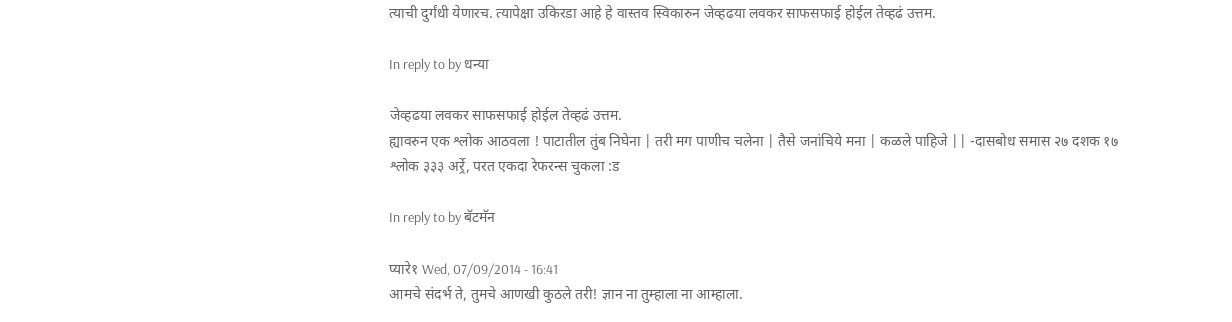त्याची दुर्गंधी येणारच. त्यापेक्षा उकिरडा आहे हे वास्तव स्विकारुन जेव्हढया लवकर साफसफाई होईल तेव्हढं उत्तम.

In reply to by धन्या

जेव्हढया लवकर साफसफाई होईल तेव्हढं उत्तम.
ह्यावरुन एक श्लोक आठवला ! पाटातील तुंब निघेना | तरी मग पाणीच चलेना | तैसे जनांचिये मना | कळले पाहिजे || -दासबोध समास २७ दशक १७ श्लोक ३३३ अर्र्रे, परत एकदा रेफरन्स चुकला :ड

In reply to by बॅटमॅन

प्यारे१ Wed, 07/09/2014 - 16:41
आमचे संदर्भ ते, तुमचे आणखी कुठले तरी! ज्ञान ना तुम्हाला ना आम्हाला.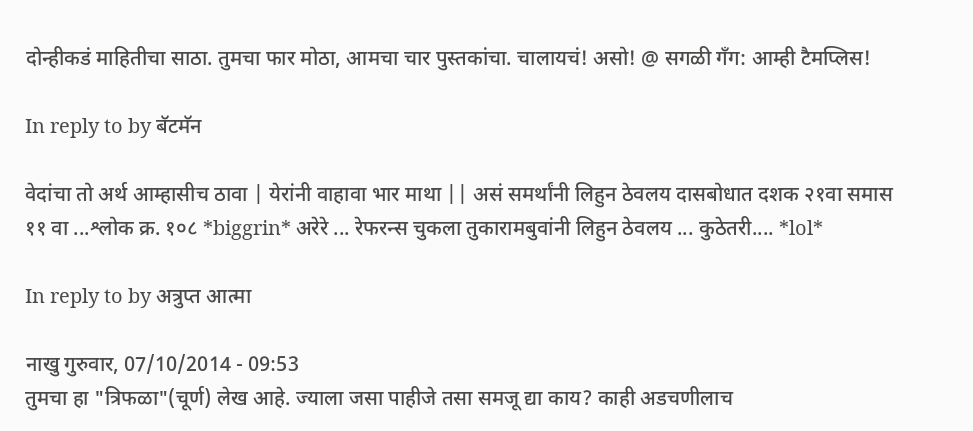दोन्हीकडं माहितीचा साठा. तुमचा फार मोठा, आमचा चार पुस्तकांचा. चालायचं! असो! @ सगळी गँग: आम्ही टैमप्लिस!

In reply to by बॅटमॅन

वेदांचा तो अर्थ आम्हासीच ठावा | येरांनी वाहावा भार माथा || असं समर्थांनी लिहुन ठेवलय दासबोधात दशक २१वा समास ११ वा ...श्लोक क्र. १०८ *biggrin* अरेरे ... रेफरन्स चुकला तुकारामबुवांनी लिहुन ठेवलय ... कुठेतरी.... *lol*

In reply to by अत्रुप्त आत्मा

नाखु गुरुवार, 07/10/2014 - 09:53
तुमचा हा "त्रिफळा"(चूर्ण) लेख आहे. ज्याला जसा पाहीजे तसा समजू द्या काय? काही अडचणीलाच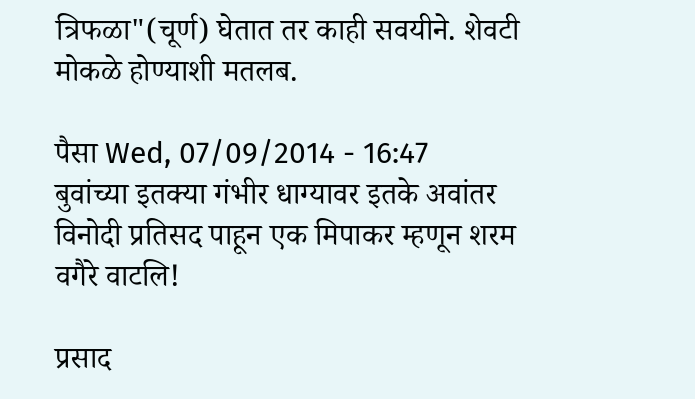त्रिफळा"(चूर्ण) घेतात तर काही सवयीने. शेवटी मोकळे होण्याशी मतलब.

पैसा Wed, 07/09/2014 - 16:47
बुवांच्या इतक्या गंभीर धाग्यावर इतके अवांतर विनोदी प्रतिसद पाहून एक मिपाकर म्हणून शरम वगैरे वाटलि!

प्रसाद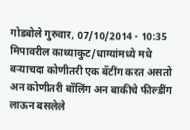गोडबोले गुरुवार, 07/10/2014 - 10:35
मिपावरील काथ्याकुट/धाग्यांमध्ये मधे बर्‍याचदा कोणीतरी एक बॅटींग करत असतो अन कोणीतरी बॉलिंग अन बाकीचे फील्डींग लाऊन बसलेले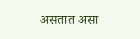असतात असा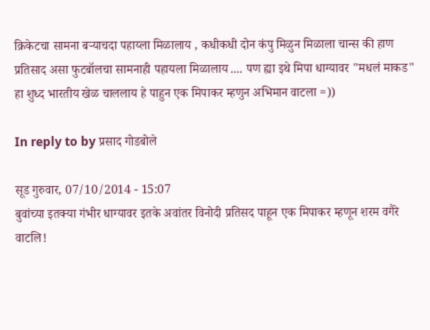क्रिकेटचा सामना बर्‍याचदा पहाय्ला मिळालाय , कधीकधी दोन कंपु मिळुन मिळाला चान्स की हाण प्रतिसाद असा फुटबॉलचा सामनाही पहायला मिळालाय .... पण ह्या इथे मिपा धाग्यावर "मधलं माकड" हा शुध्द भारतीय खेळ चाललाय हे पाहुन एक मिपाकर म्हणुन अभिमान वाटला =))

In reply to by प्रसाद गोडबोले

सूड गुरुवार, 07/10/2014 - 15:07
बुवांच्या इतक्या गंभीर धाग्यावर इतके अवांतर विनोदी प्रतिसद पाहून एक मिपाकर म्हणून शरम वगैरे वाटलि!